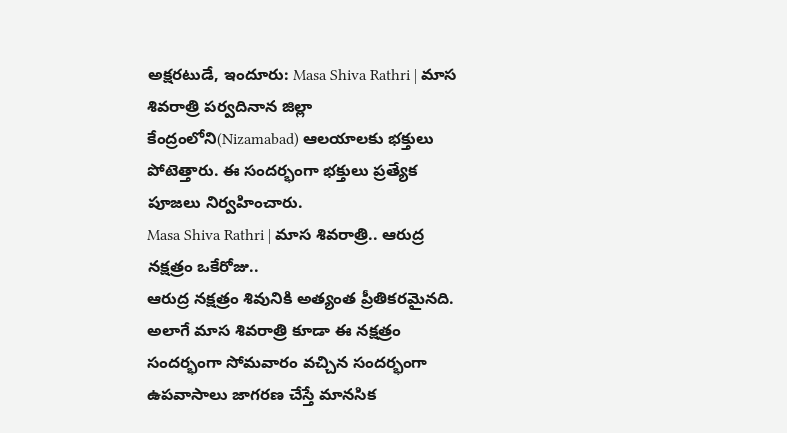అక్షరటుడే, ఇందూరు: Masa Shiva Rathri | మాస శివరాత్రి పర్వదినాన జిల్లా కేంద్రంలోని(Nizamabad) ఆలయాలకు భక్తులు పోటెత్తారు. ఈ సందర్భంగా భక్తులు ప్రత్యేక పూజలు నిర్వహించారు.
Masa Shiva Rathri | మాస శివరాత్రి.. ఆరుద్ర నక్షత్రం ఒకేరోజు..
ఆరుద్ర నక్షత్రం శివునికి అత్యంత ప్రీతికరమైనది. అలాగే మాస శివరాత్రి కూడా ఈ నక్షత్రం సందర్భంగా సోమవారం వచ్చిన సందర్భంగా ఉపవాసాలు జాగరణ చేస్తే మానసిక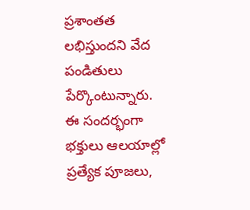ప్రశాంతత లభిస్తుందని వేద పండితులు పేర్కొంటున్నారు. ఈ సందర్భంగా భక్తులు ఆలయాల్లో ప్రత్యేక పూజలు,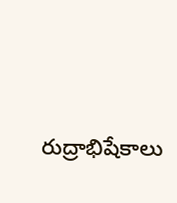రుద్రాభిషేకాలు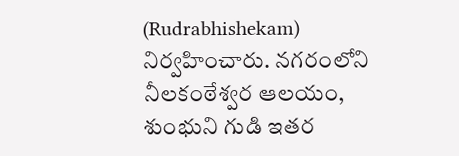(Rudrabhishekam) నిర్వహించారు. నగరంలోని నీలకంఠేశ్వర ఆలయం, శుంభుని గుడి ఇతర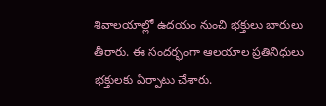శివాలయాల్లో ఉదయం నుంచి భక్తులు బారులు తీరారు. ఈ సందర్భంగా ఆలయాల ప్రతినిధులు భక్తులకు ఏర్పాటు చేశారు.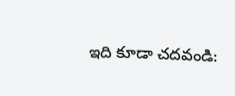ఇది కూడా చదవండి: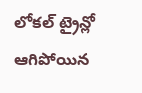లోకల్ ట్రైన్లో ఆగిపోయిన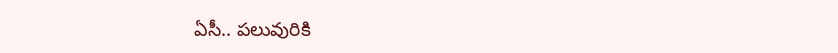ఏసీ.. పలువురికి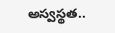అస్వస్థత..